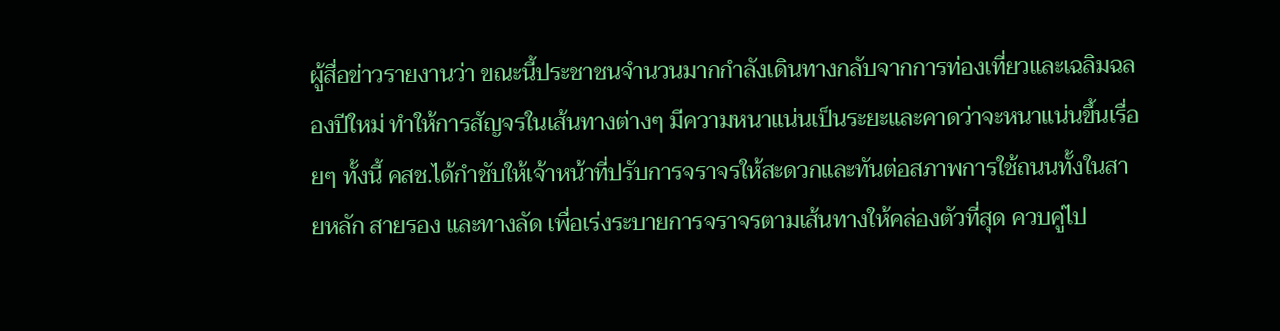ผู้สื่อข่าวรายงานว่า ขณะนี้ประชาชนจำนวนมากกำลังเดินทางกลับจากการท่องเที่ยวและเฉลิมฉลองปีใหม่ ทำให้การสัญจรในเส้นทางต่างๆ มีความหนาแน่นเป็นระยะและคาดว่าจะหนาแน่นขึ้นเรื่อยๆ ทั้งนี้ คสช.ได้กำชับให้เจ้าหน้าที่ปรับการจราจรให้สะดวกและทันต่อสภาพการใช้ถนนทั้งในสายหลัก สายรอง และทางลัด เพื่อเร่งระบายการจราจรตามเส้นทางให้คล่องตัวที่สุด ควบคู่ไป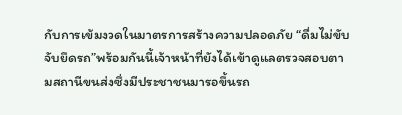กับการเข้มงวดในมาตรการสร้างความปลอดภัย “ดื่มไม่ขับ จับยึดรถ”พร้อมกันนี้เจ้าหน้าที่ยังได้เข้าดูแลตรวจสอบตามสถานีขนส่งซึ่งมีประชาชนมารอขึ้นรถ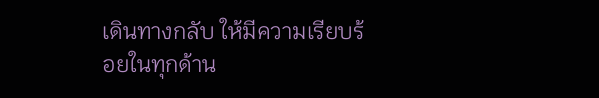เดินทางกลับ ให้มีความเรียบร้อยในทุกด้าน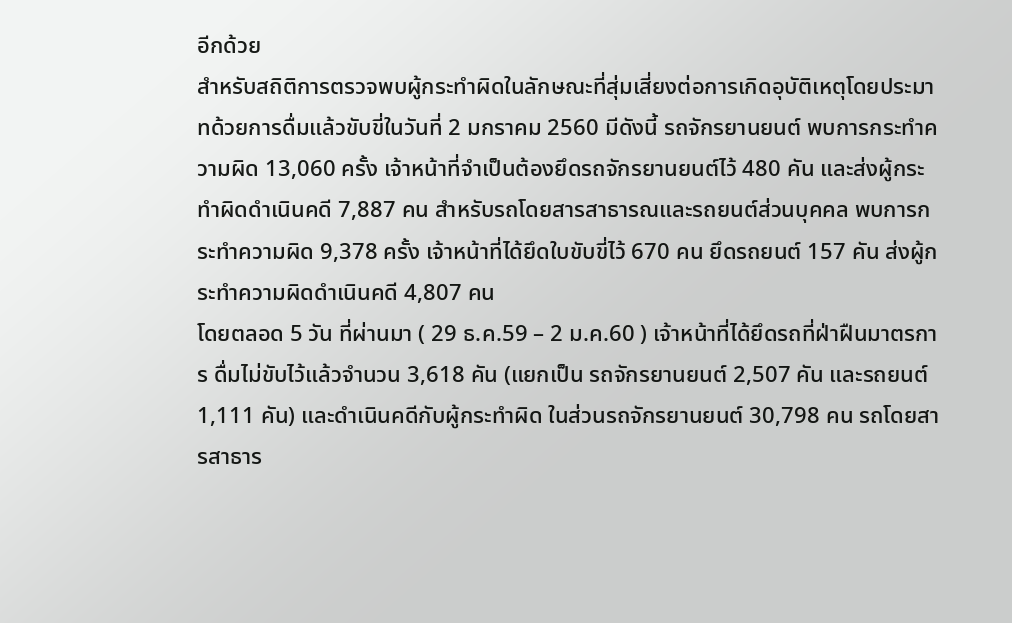อีกด้วย
สำหรับสถิติการตรวจพบผู้กระทำผิดในลักษณะที่สุ่มเสี่ยงต่อการเกิดอุบัติเหตุโดยประมาทด้วยการดื่มแล้วขับขี่ในวันที่ 2 มกราคม 2560 มีดังนี้ รถจักรยานยนต์ พบการกระทำความผิด 13,060 ครั้ง เจ้าหน้าที่จำเป็นต้องยึดรถจักรยานยนต์ไว้ 480 คัน และส่งผู้กระทำผิดดำเนินคดี 7,887 คน สำหรับรถโดยสารสาธารณและรถยนต์ส่วนบุคคล พบการกระทำความผิด 9,378 ครั้ง เจ้าหน้าที่ได้ยึดใบขับขี่ไว้ 670 คน ยึดรถยนต์ 157 คัน ส่งผู้กระทำความผิดดำเนินคดี 4,807 คน
โดยตลอด 5 วัน ที่ผ่านมา ( 29 ธ.ค.59 – 2 ม.ค.60 ) เจ้าหน้าที่ได้ยึดรถที่ฝ่าฝืนมาตรการ ดื่มไม่ขับไว้แล้วจำนวน 3,618 คัน (แยกเป็น รถจักรยานยนต์ 2,507 คัน และรถยนต์ 1,111 คัน) และดำเนินคดีกับผู้กระทำผิด ในส่วนรถจักรยานยนต์ 30,798 คน รถโดยสารสาธาร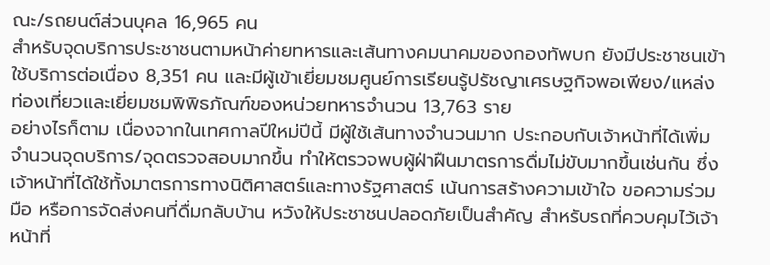ณะ/รถยนต์ส่วนบุคล 16,965 คน
สำหรับจุดบริการประชาชนตามหน้าค่ายทหารและเส้นทางคมนาคมของกองทัพบก ยังมีประชาชนเข้าใช้บริการต่อเนื่อง 8,351 คน และมีผู้เข้าเยี่ยมชมศูนย์การเรียนรู้ปรัชญาเศรษฐกิจพอเพียง/แหล่งท่องเที่ยวและเยี่ยมชมพิพิธภัณฑ์ของหน่วยทหารจำนวน 13,763 ราย
อย่างไรก็ตาม เนื่องจากในเทศกาลปีใหม่ปีนี้ มีผู้ใช้เส้นทางจำนวนมาก ประกอบกับเจ้าหน้าที่ได้เพิ่มจำนวนจุดบริการ/จุดตรวจสอบมากขึ้น ทำให้ตรวจพบผู้ฝ่าฝืนมาตรการดื่มไม่ขับมากขึ้นเช่นกัน ซึ่งเจ้าหน้าที่ได้ใช้ทั้งมาตรการทางนิติศาสตร์และทางรัฐศาสตร์ เน้นการสร้างความเข้าใจ ขอความร่วมมือ หรือการจัดส่งคนที่ดื่มกลับบ้าน หวังให้ประชาชนปลอดภัยเป็นสำคัญ สำหรับรถที่ควบคุมไว้เจ้าหน้าที่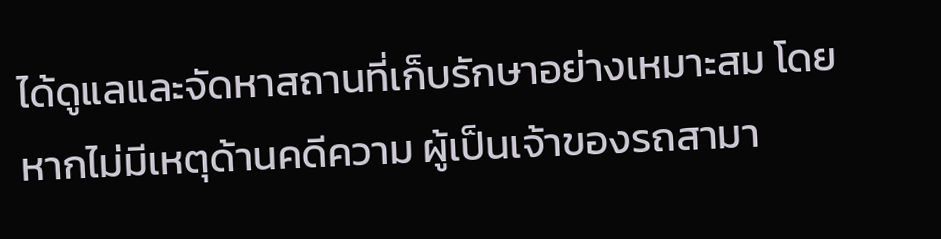ได้ดูแลและจัดหาสถานที่เก็บรักษาอย่างเหมาะสม โดยหากไม่มีเหตุด้านคดีความ ผู้เป็นเจ้าของรถสามา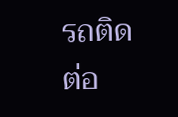รถติดต่อ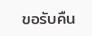ขอรับคืน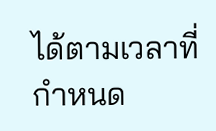ได้ตามเวลาที่กำหนด